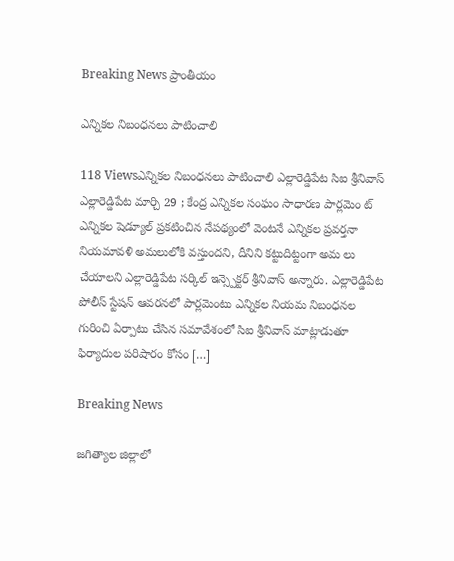Breaking News ప్రాంతీయం

ఎన్నికల నిబంధనలు పాటించాలి

118 Viewsఎన్నికల నిబంధనలు పాటించాలి ఎల్లారెడ్డిపేట సిఐ శ్రీనివాస్ ఎల్లారెడ్డిపేట మార్చి 29 ; కేంద్ర ఎన్నికల సంఘం సాధారణ పార్లమెం ట్‌ ఎన్నికల షెడ్యూల్‌ ప్రకటించిన నేపథ్యంలో వెంటనే ఎన్నికల ప్రవర్తనా నియమావళి అమలులోకి వస్తుందని, దీనిని కట్టుదిట్టంగా అమ లు చేయాలని ఎల్లారెడ్డిపేట సర్కిల్ ఇన్స్పెక్టర్ శ్రీనివాస్ అన్నారు. ఎల్లారెడ్డిపేట పోలీస్ స్టేషన్ ఆవరనలో పార్లమెంటు ఎన్నికల నియమ నిబంధనల గురించి ఏర్పాటు చేసిన సమావేశంలో సిఐ శ్రీనివాస్ మాట్లాడుతూ ఫిర్యాదుల పరిషారం కోసం […]

Breaking News

జగిత్యాల జిల్లాలో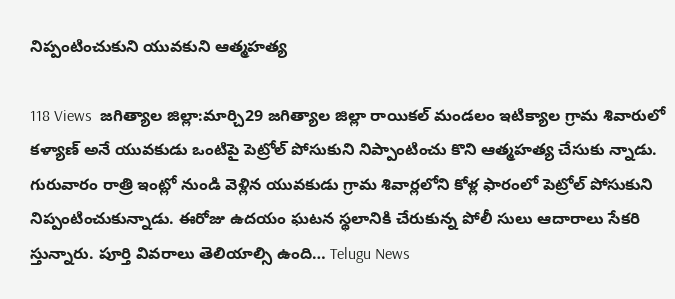నిప్పంటించుకుని యువకుని ఆత్మహత్య

118 Views  జగిత్యాల జిల్లా:మార్చి29 జగిత్యాల జిల్లా రాయికల్ మండలం ఇటిక్యాల గ్రామ శివారులో కళ్యాణ్ అనే యువకుడు ఒంటిపై పెట్రోల్ పోసుకుని నిప్పాంటించు కొని ఆత్మహత్య చేసుకు న్నాడు. గురువారం రాత్రి ఇంట్లో నుండి వెళ్లిన యువకుడు గ్రామ శివార్లలోని కోళ్ల ఫారంలో పెట్రోల్ పోసుకుని నిప్పంటించుకున్నాడు. ఈరోజు ఉదయం ఘటన స్థలానికి చేరుకున్న పోలీ సులు ఆదారాలు సేకరి స్తున్నారు. పూర్తి వివరాలు తెలియాల్సి ఉంది… Telugu News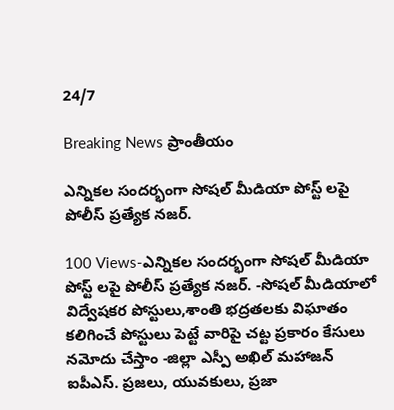24/7

Breaking News ప్రాంతీయం

ఎన్నికల సందర్భంగా సోషల్ మీడియా పోస్ట్ లపై పోలీస్ ప్రత్యేక నజర్.

100 Views-ఎన్నికల సందర్భంగా సోషల్ మీడియా పోస్ట్ లపై పోలీస్ ప్రత్యేక నజర్. -సోషల్ మీడియాలో విద్వేషకర పోస్టులు,శాంతి భద్రతలకు విఘాతం కలిగించే పోస్టులు పెట్టే వారిపై చట్ట ప్రకారం కేసులు నమోదు చేస్తాం -జిల్లా ఎస్పీ అఖిల్ మహాజన్ ఐపీఎస్. ప్రజలు, యువకులు, ప్రజా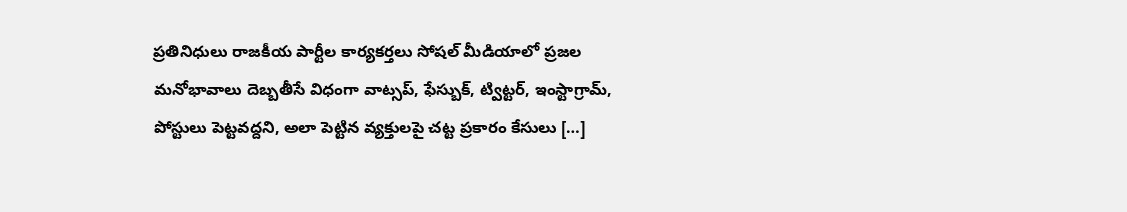ప్రతినిధులు రాజకీయ పార్టీల కార్యకర్తలు సోషల్ మీడియాలో ప్రజల మనోభావాలు దెబ్బతీసే విధంగా వాట్సప్, ఫేస్బుక్, ట్విట్టర్, ఇంస్టాగ్రామ్, పోస్టులు పెట్టవద్దని, అలా పెట్టిన వ్యక్తులపై చట్ట ప్రకారం కేసులు […]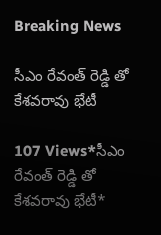Breaking News

సీఎం రేవంత్ రెడ్డి తో కేశవరావు భేటీ

107 Views*సీఎం రేవంత్ రెడ్డి తో కేశవరావు భేటీ*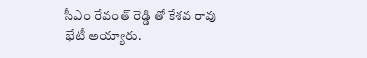సీఎం రేవంత్ రెడ్డి తో కేశవ రావు భేటీ అయ్యారు.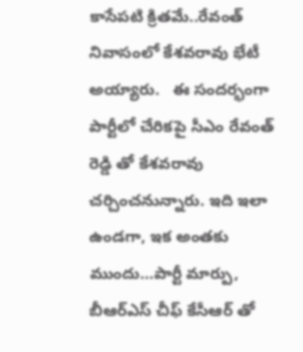కాసేపటి క్రితమే..రేవంత్‌ నివాసంలో కేశవరావు భేటీ అయ్యారు.   ఈ సందర్భంగా పార్టీలో చేరికపై సీఎం రేవంత్ రెడ్డి తో కేశవరావు చర్చించనున్నారు. ఇది ఇలా ఉండగా, ఇక అంతకు ముందు…పార్టీ మార్పు, బీఆర్ఎస్ చీఫ్ కేసీఆర్ తో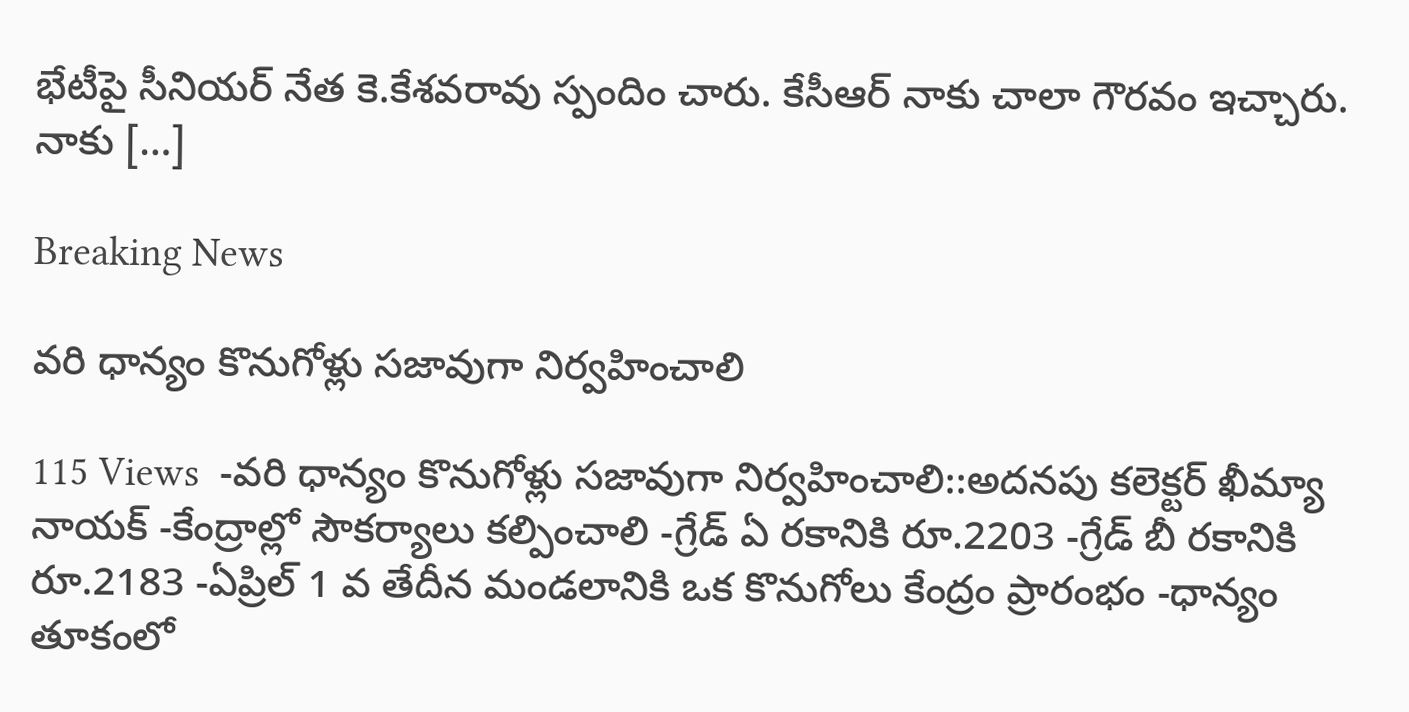భేటీపై సీనియర్ నేత కె.కేశవరావు స్పందిం చారు. కేసీఆర్ నాకు చాలా గౌరవం ఇచ్చారు. నాకు […]

Breaking News

వరి ధాన్యం కొనుగోళ్లు సజావుగా నిర్వహించాలి

115 Views  -వరి ధాన్యం కొనుగోళ్లు సజావుగా నిర్వహించాలి::అదనపు కలెక్టర్ ఖీమ్యా నాయక్ -కేంద్రాల్లో సౌకర్యాలు కల్పించాలి -గ్రేడ్ ఏ రకానికి రూ.2203 -గ్రేడ్ బీ రకానికి రూ.2183 -ఏప్రిల్ 1 వ తేదీన మండలానికి ఒక కొనుగోలు కేంద్రం ప్రారంభం -ధాన్యం తూకంలో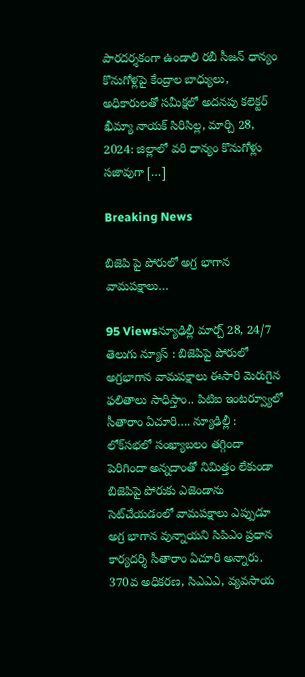పారదర్శకంగా ఉండాలి రబీ సీజన్ ధాన్యం కొనుగోళ్లపై కేంద్రాల బాధ్యులు, అధికారులతో సమీక్షలో అదనపు కలెక్టర్ ఖీమ్యా నాయక్ సిరిసిల్ల, మార్చి 28, 2024: జిల్లాలో వరి ధాన్యం కొనుగోళ్లు సజావుగా […]

Breaking News

బిజెపి పై పోరులో అగ్ర భాగాన వామపక్షాలు…

95 Viewsన్యూఢిల్లీ మార్చ్ 28, 24/7 తెలుగు న్యూస్ : బిజెపిపై పోరులో అగ్రభాగాన వామపక్షాలు ఈసారి మెరుగైన ఫలితాలు సాధిస్తాం.. పిటిఐ ఇంటర్వ్యూలో సీతారాం ఏచూరి…. న్యూఢిల్లీ : లోక్‌సభలో సంఖ్యాబలం తగ్గిందా పెరిగిందా అన్నదాంతో నిమిత్తం లేకుండా బిజెపిపై పోరుకు ఎజెండాను సెట్‌చేయడంలో వామపక్షాలు ఎప్పుడూ అగ్ర భాగాన వున్నాయని సిపిఎం ప్రధాన కార్యదర్శి సీతారాం ఏచూరి అన్నారు. 370వ అధికరణ, సిఎఎఎ, వ్యవసాయ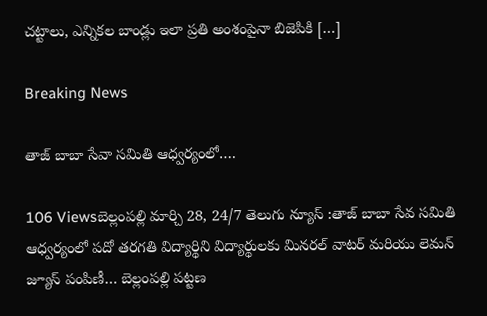చట్టాలు, ఎన్నికల బాండ్లు ఇలా ప్రతి అంశంపైనా బిజెపికి […]

Breaking News

తాజ్ బాబా సేవా సమితి ఆధ్వర్యంలో….

106 Viewsబెల్లంపల్లి మార్చి 28, 24/7 తెలుగు న్యూస్ :తాజ్ బాబా సేవ సమితి ఆధ్వర్యంలో పదో తరగతి విద్యార్థిని విద్యార్థులకు మినరల్ వాటర్ మరియు లెమన్ జ్యూస్ పంపిణీ… బెల్లంపల్లి పట్టణ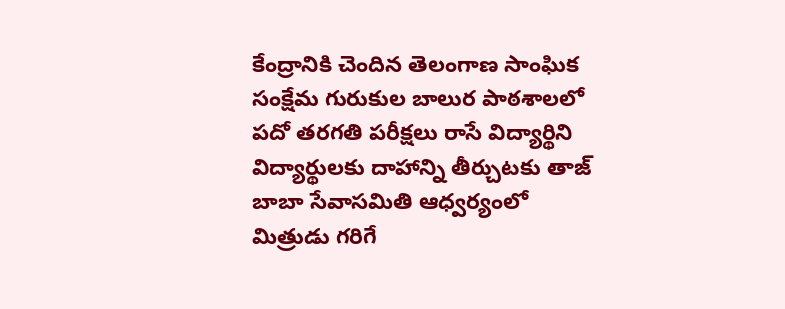కేంద్రానికి చెందిన తెలంగాణ సాంఘిక సంక్షేమ గురుకుల బాలుర పాఠశాలలో పదో తరగతి పరీక్షలు రాసే విద్యార్థిని విద్యార్థులకు దాహాన్ని తీర్చుటకు తాజ్ బాబా సేవాసమితి ఆధ్వర్యంలో మిత్రుడు గరిగే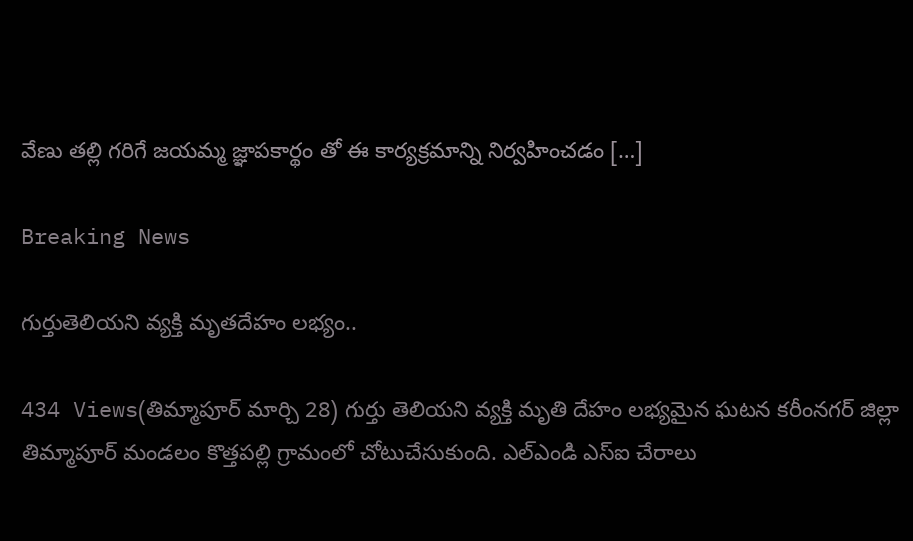వేణు తల్లి గరిగే జయమ్మ జ్ఞాపకార్థం తో ఈ కార్యక్రమాన్ని నిర్వహించడం […]

Breaking News

గుర్తుతెలియని వ్యక్తి మృతదేహం లభ్యం..

434 Views(తిమ్మాపూర్ మార్చి 28) గుర్తు తెలియని వ్యక్తి మృతి దేహం లభ్యమైన ఘటన కరీంనగర్ జిల్లా తిమ్మాపూర్ మండలం కొత్తపల్లి గ్రామంలో చోటుచేసుకుంది. ఎల్ఎండి ఎస్ఐ చేరాలు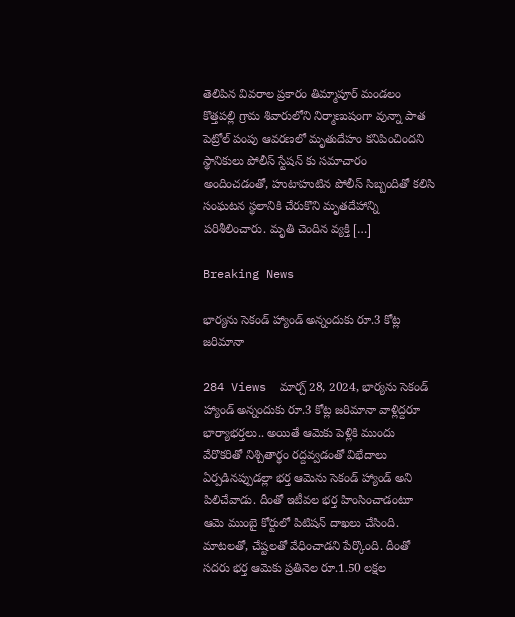తెలిపిన వివరాల ప్రకారం తిమ్మాపూర్ మండలం కొత్తపల్లి గ్రామ శివారులోని నిర్మాణుషంగా వున్నా పాత పెట్రోల్ పంపు ఆవరణలో మృతుదేహం కనిపించిందని స్థానికులు పోలీస్ స్టేషన్ కు సమాచారం అందించడంతో, హుటాహుటిన పోలీస్ సిబ్బందితో కలిసి సంఘటన స్థలానికి చేరుకొని మృతదేహాన్ని పరిశీలించారు. మృతి చెందిన వ్యక్తి […]

Breaking News

భార్యను సెకండ్ హ్యాండ్ అన్నందుకు రూ.3 కోట్ల జరిమానా

284 Views  మార్చ్ 28, 2024, భార్యను సెకండ్ హ్యాండ్ అన్నందుకు రూ.3 కోట్ల జరిమానా వాళ్లిద్దరూ భార్యాభర్తలు.. అయితే ఆమెకు పెళ్లికి ముందు వేరొకరితో నిశ్చితార్థం రద్దవ్వడంతో విభేదాలు ఏర్పడినప్పుడల్లా భర్త ఆమెను సెకండ్ హ్యాండ్ అని పిలిచేవాడు. దీంతో ఇటీవల భర్త హింసించాడంటూ ఆమె ముంబై కోర్టులో పిటిషన్ దాఖలు చేసింది. మాటలతో, చేష్టలతో వేధించాడని పేర్కొంది. దీంతో సదరు భర్త ఆమెకు ప్రతినెల రూ.1.50 లక్షల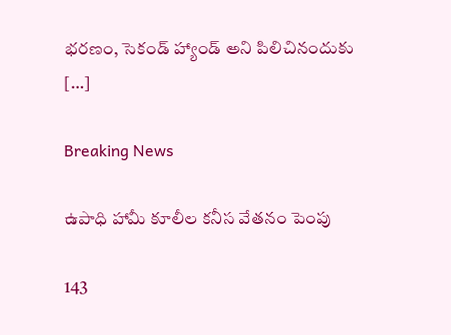భరణం, సెకండ్ హ్యాండ్ అని పిలిచినందుకు […]

Breaking News

ఉపాధి హామీ కూలీల కనీస వేతనం పెంపు

143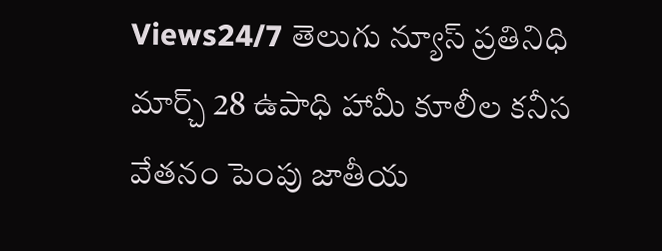Views24/7 తెలుగు న్యూస్ ప్రతినిధి మార్చ్ 28 ఉపాధి హామీ కూలీల కనీస వేతనం పెంపు జాతీయ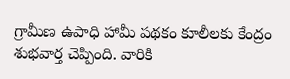గ్రామీణ ఉపాధి హామీ పథకం కూలీలకు కేంద్రం శుభవార్త చెప్పింది. వారికి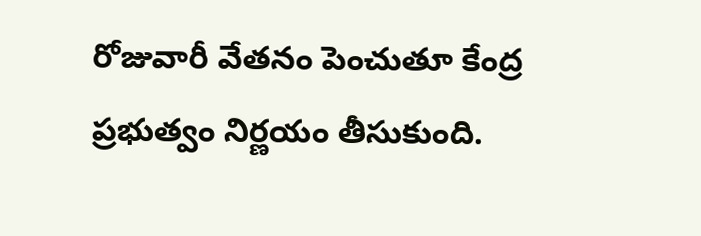రోజువారీ వేతనం పెంచుతూ కేంద్ర ప్రభుత్వం నిర్ణయం తీసుకుంది.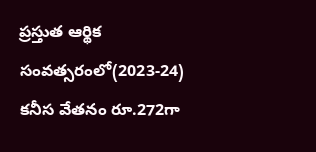ప్రస్తుత ఆర్థిక సంవత్సరంలో(2023-24) కనీస వేతనం రూ.272గా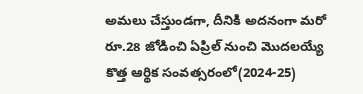అమలు చేస్తుండగా, దీనికి అదనంగా మరో రూ.28 జోడించి ఏప్రిల్ నుంచి మొదలయ్యే కొత్త ఆర్థిక సంవత్సరంలో(2024-25)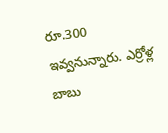రూ.300 ఇవ్వనున్నారు. ఎర్రోళ్ల బాబు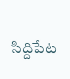సిద్దిపేట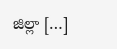జిల్లా […]